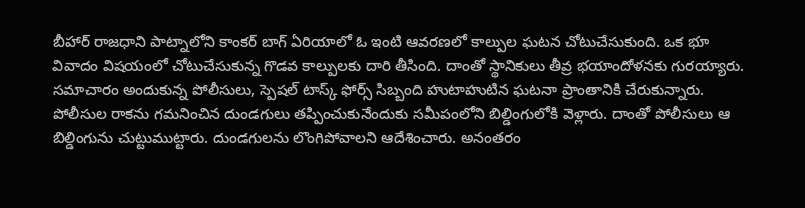బీహార్ రాజధాని పాట్నాలోని కాంకర్ బాగ్ ఏరియాలో ఓ ఇంటి ఆవరణలో కాల్పుల ఘటన చోటుచేసుకుంది. ఒక భూ వివాదం విషయంలో చోటుచేసుకున్న గొడవ కాల్పులకు దారి తీసింది. దాంతో స్థానికులు తీవ్ర భయాందోళనకు గురయ్యారు. సమాచారం అందుకున్న పోలీసులు, స్పెషల్ టాస్క్ ఫోర్స్ సిబ్బంది హుటాహుటిన ఘటనా ప్రాంతానికి చేరుకున్నారు. పోలీసుల రాకను గమనించిన దుండగులు తప్పించుకునేందుకు సమీపంలోని బిల్డింగులోకి వెళ్లారు. దాంతో పోలీసులు ఆ బిల్డింగును చుట్టుముట్టారు. దుండగులను లొంగిపోవాలని ఆదేశించారు. అనంతరం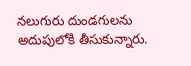నలుగురు దుండగులను అదుపులోకి తీసుకున్నారు.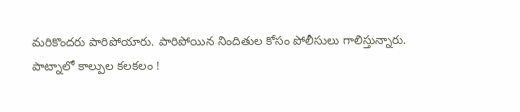మరికొందరు పారిపోయారు. పారిపోయిన నిందితుల కోసం పోలీసులు గాలిస్తున్నారు.
పాట్నాలో కాల్పుల కలకలం !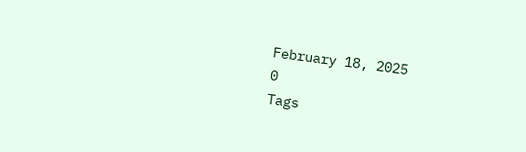February 18, 2025
0
Tags